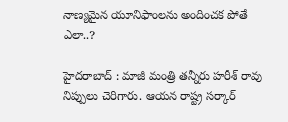నాణ్య‌మైన యూనిఫాంల‌ను అందించ‌క పోతే ఎలా..?

హైద‌రాబాద్ : మాజీ మంత్రి త‌న్నీరు హ‌రీశ్ రావు నిప్పులు చెరిగారు. ఆయ‌న రాష్ట్ర స‌ర్కార్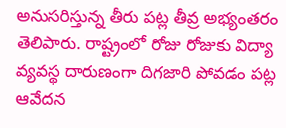అనుస‌రిస్తున్న తీరు ప‌ట్ల తీవ్ర అభ్యంత‌రం తెలిపారు. రాష్ట్రంలో రోజు రోజుకు విద్యా వ్య‌వ‌స్థ దారుణంగా దిగ‌జారి పోవ‌డం ప‌ట్ల ఆవేద‌న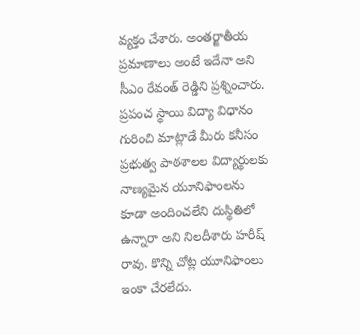వ్య‌క్తం చేశారు. అంతర్జాతీయ ప్రమాణాలు అంటే ఇదేనా అని సీఎం రేవంత్ రెడ్డిని ప్ర‌శ్నించారు. ప్రపంచ స్థాయి విద్యా విధానం గురించి మాట్లాడే మీరు కనీసం ప్రభుత్వ పాఠశాలల విద్యార్థులకు నాణ్యమైన యూనిఫాంలను కూడా అందించలేని దుస్థితిలో ఉన్నారా అని నిల‌దీశారు హ‌రీష్ రావు. కొన్ని చోట్ల యూనిఫాంలు ఇంకా చేరలేదు.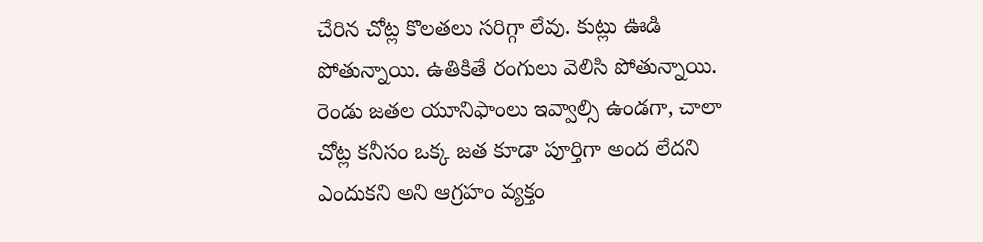చేరిన చోట్ల కొలతలు సరిగ్గా లేవు. కుట్లు ఊడి పోతున్నాయి. ఉతికితే రంగులు వెలిసి పోతున్నాయి. రెండు జతల యూనిఫాంలు ఇవ్వాల్సి ఉండగా, చాలా చోట్ల కనీసం ఒక్క జత కూడా పూర్తిగా అంద లేద‌ని ఎందుక‌ని అని ఆగ్ర‌హం వ్య‌క్తం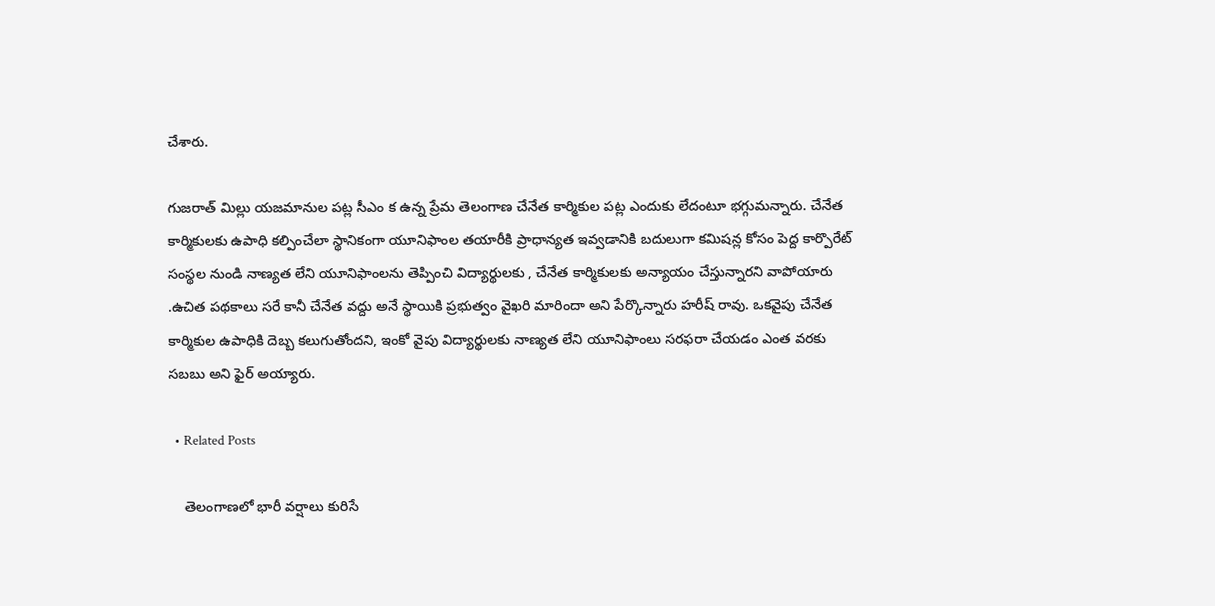చేశారు.

గుజరాత్ మిల్లు యజమానుల పట్ల సీఎం క ఉన్న ప్రేమ తెలంగాణ చేనేత కార్మికుల పట్ల ఎందుకు లేదంటూ భ‌గ్గుమ‌న్నారు. చేనేత కార్మికులకు ఉపాధి కల్పించేలా స్థానికంగా యూనిఫాంల తయారీకి ప్రాధాన్యత ఇవ్వడానికి బదులుగా కమిషన్ల కోసం పెద్ద కార్పొరేట్ సంస్థల నుండి నాణ్యత లేని యూనిఫాంలను తెప్పించి విద్యార్థులకు , చేనేత కార్మికులకు అన్యాయం చేస్తున్నార‌ని వాపోయారు .ఉచిత పథకాలు సరే కానీ చేనేత వద్దు అనే స్థాయికి ప్రభుత్వం వైఖరి మారిందా అని పేర్కొన్నారు హ‌రీష్ రావు. ఒకవైపు చేనేత కార్మికుల ఉపాధికి దెబ్బ క‌లుగుతోంద‌ని, ఇంకో వైపు విద్యార్థులకు నాణ్యత లేని యూనిఫాంలు స‌ర‌ఫ‌రా చేయ‌డం ఎంత వ‌ర‌కు స‌బ‌బు అని ఫైర్ అయ్యారు.

  • Related Posts

    తెలంగాణ‌లో భారీ వ‌ర్షాలు కురిసే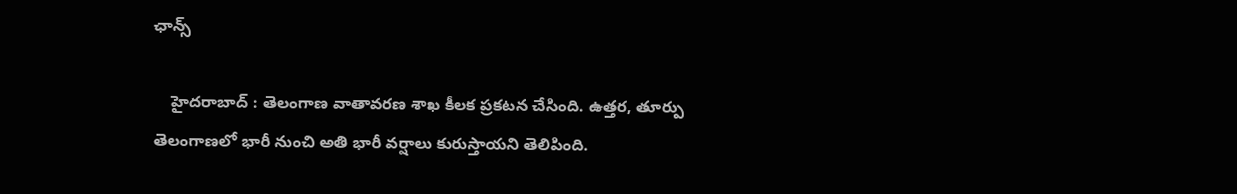ఛాన్స్

    హైద‌రాబాద్ : తెలంగాణ వాతావ‌ర‌ణ శాఖ కీల‌క ప్ర‌క‌ట‌న చేసింది. ఉత్తర, తూర్పు తెలంగాణలో భారీ నుంచి అతి భారీ వర్షాలు కురుస్తాయ‌ని తెలిపింది.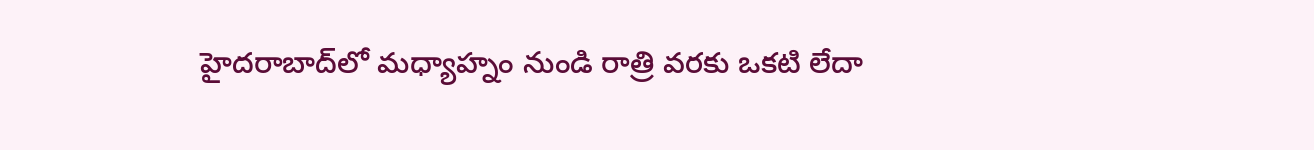హైదరాబాద్‌లో మధ్యాహ్నం నుండి రాత్రి వరకు ఒకటి లేదా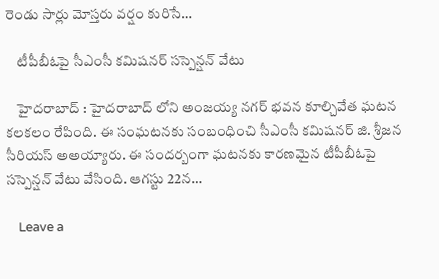రెండు సార్లు మోస్తరు వర్షం కురిసే…

    టీపీబీఓపై సీఎంసీ కమిష‌న‌ర్ స‌స్పెన్ష‌న్ వేటు

    హైద‌రాబాద్ : హైద‌రాబాద్ లోని అంజయ్య నగర్ భవన కూల్చివేత ఘటన క‌ల‌క‌లం రేపింది. ఈ సంఘ‌ట‌నకు సంబంధించి సీఎంసీ క‌మిష‌న‌ర్ జి. శ్రీ‌జ‌న సీరియ‌స్ అఅయ్యారు. ఈ సంద‌ర్బంగా ఘ‌ట‌న‌కు కార‌ణ‌మైన టీపీబీఓపై స‌స్పెన్ష‌న్ వేటు వేసింది. ఆగ‌స్టు 22న…

    Leave a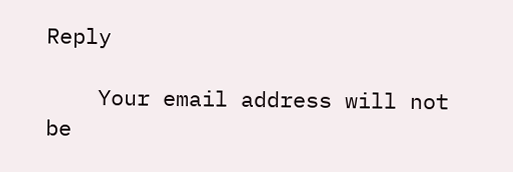Reply

    Your email address will not be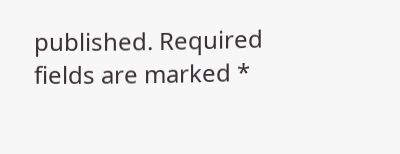published. Required fields are marked *